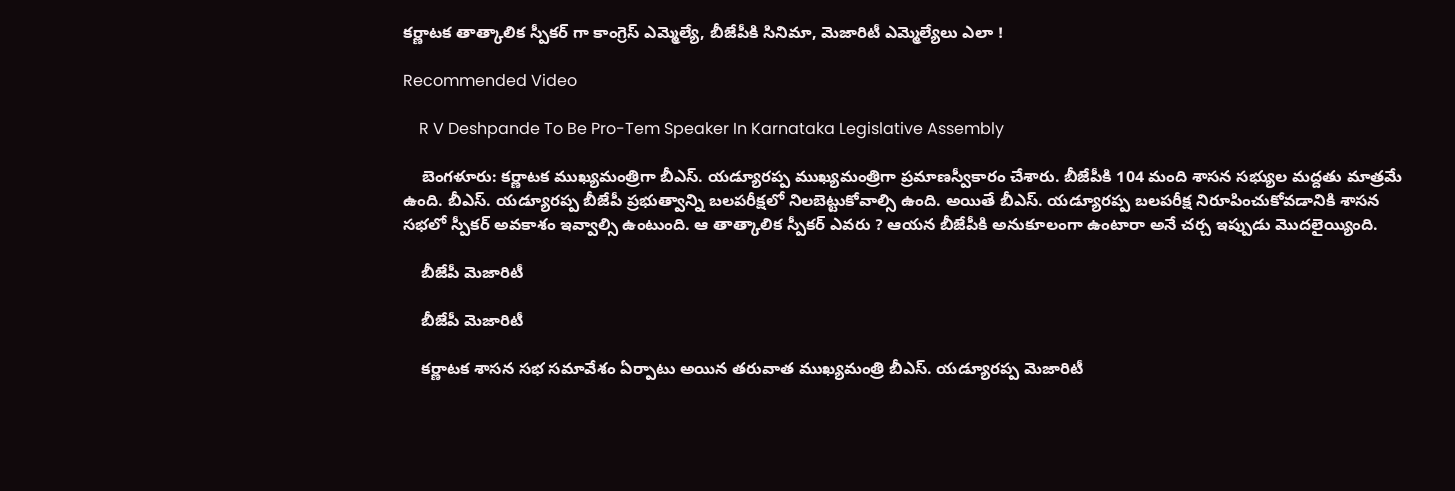కర్ణాటక తాత్కాలిక స్పీకర్ గా కాంగ్రెస్ ఎమ్మెల్యే, బీజేపీకి సినిమా, మెజారిటీ ఎమ్మెల్యేలు ఎలా !

Recommended Video

    R V Deshpande To Be Pro-Tem Speaker In Karnataka Legislative Assembly

    బెంగళూరు: కర్ణాటక ముఖ్యమంత్రిగా బీఎస్. యడ్యూరప్ప ముఖ్యమంత్రిగా ప్రమాణస్వీకారం చేశారు. బీజేపీకి 104 మంది శాసన సభ్యుల మద్దతు మాత్రమే ఉంది. బీఎస్. యడ్యూరప్ప బీజేపీ ప్రభుత్వాన్ని బలపరీక్షలో నిలబెట్టుకోవాల్సి ఉంది. అయితే బీఎస్. యడ్యూరప్ప బలపరీక్ష నిరూపించుకోవడానికి శాసన సభలో స్పీకర్ అవకాశం ఇవ్వాల్సి ఉంటుంది. ఆ తాత్కాలిక స్పీకర్ ఎవరు ? ఆయన బీజేపీకి అనుకూలంగా ఉంటారా అనే చర్చ ఇప్పుడు మొదలైయ్యింది.

    బీజేపీ మెజారిటీ

    బీజేపీ మెజారిటీ

    కర్ణాటక శాసన సభ సమావేశం ఏర్పాటు అయిన తరువాత ముఖ్యమంత్రి బీఎస్. యడ్యూరప్ప మెజారిటీ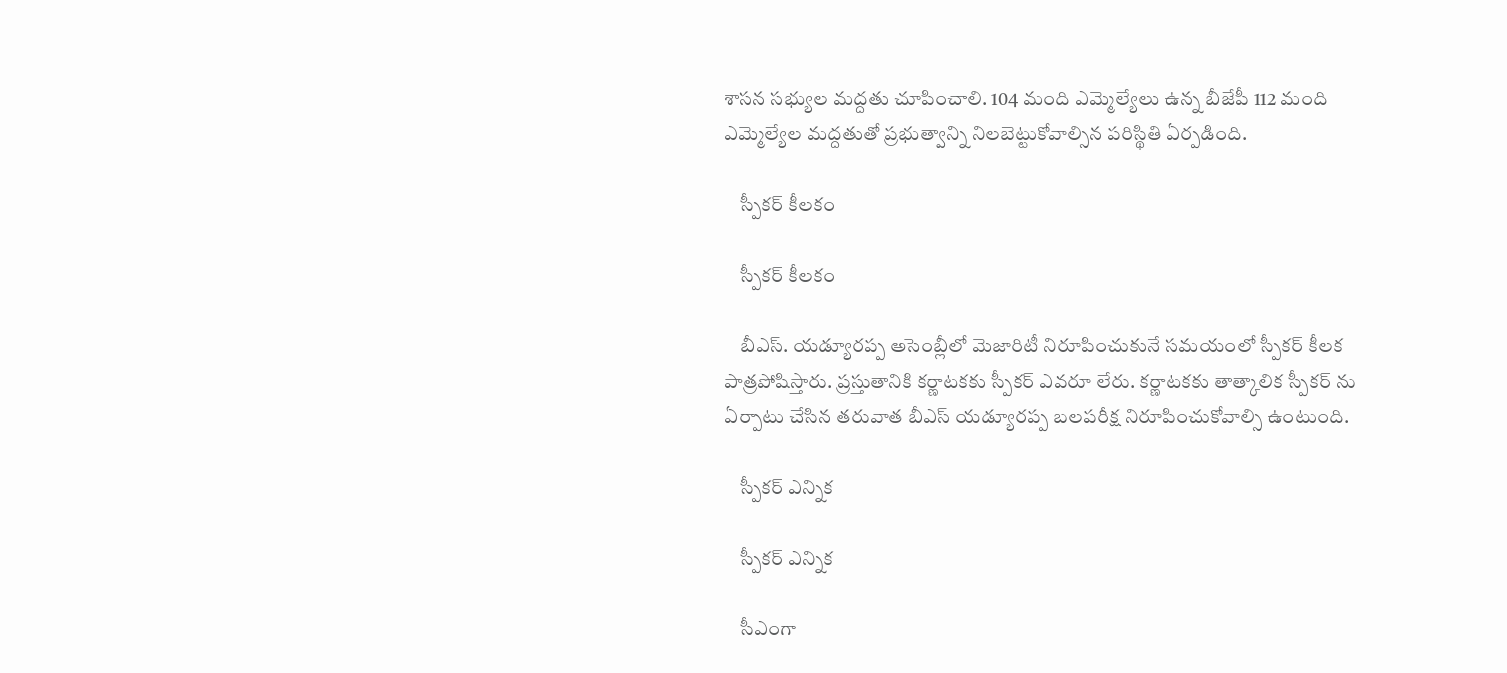శాసన సభ్యుల మద్దతు చూపించాలి. 104 మంది ఎమ్మెల్యేలు ఉన్న బీజేపీ 112 మంది ఎమ్మెల్యేల మద్దతుతో ప్రభుత్వాన్ని నిలబెట్టుకోవాల్సిన పరిస్థితి ఏర్పడింది.

    స్పీకర్ కీలకం

    స్పీకర్ కీలకం

    బీఎస్. యడ్యూరప్ప అసెంబ్లీలో మెజారిటీ నిరూపించుకునే సమయంలో స్పీకర్ కీలక పాత్రపోషిస్తారు. ప్రస్తుతానికి కర్ణాటకకు స్పీకర్ ఎవరూ లేరు. కర్ణాటకకు తాత్కాలిక స్పీకర్ ను ఏర్పాటు చేసిన తరువాత బీఎస్ యడ్యూరప్ప బలపరీక్ష నిరూపించుకోవాల్సి ఉంటుంది.

    స్పీకర్ ఎన్నిక

    స్పీకర్ ఎన్నిక

    సీఎంగా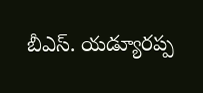బీఎస్. యడ్యూరప్ప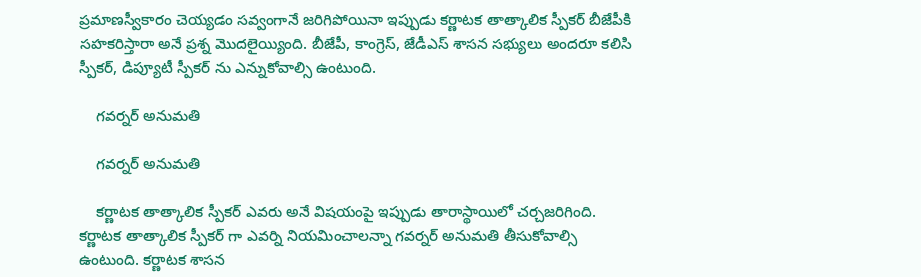ప్రమాణస్వీకారం చెయ్యడం సవ్వంగానే జరిగిపోయినా ఇప్పుడు కర్ణాటక తాత్కాలిక స్పీకర్ బీజేపీకి సహకరిస్తారా అనే ప్రశ్న మొదలైయ్యింది. బీజేపీ, కాంగ్రెస్, జేడీఎస్ శాసన సభ్యులు అందరూ కలిసి స్పీకర్, డిప్యూటీ స్పీకర్ ను ఎన్నుకోవాల్సి ఉంటుంది.

    గవర్నర్ అనుమతి

    గవర్నర్ అనుమతి

    కర్ణాటక తాత్కాలిక స్పీకర్ ఎవరు అనే విషయంపై ఇప్పుడు తారాస్థాయిలో చర్చజరిగింది. కర్ణాటక తాత్కాలిక స్పీకర్ గా ఎవర్ని నియమించాలన్నా గవర్నర్ అనుమతి తీసుకోవాల్సి ఉంటుంది. కర్ణాటక శాసన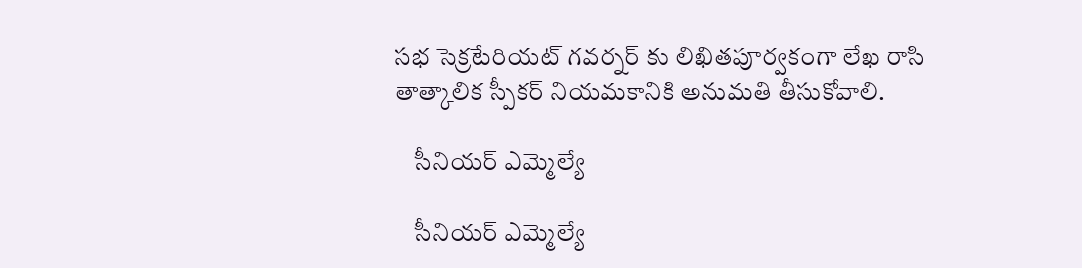సభ సెక్రటేరియట్ గవర్నర్ కు లిఖితపూర్వకంగా లేఖ రాసి తాత్కాలిక స్పీకర్ నియమకానికి అనుమతి తీసుకోవాలి.

    సీనియర్ ఎమ్మెల్యే

    సీనియర్ ఎమ్మెల్యే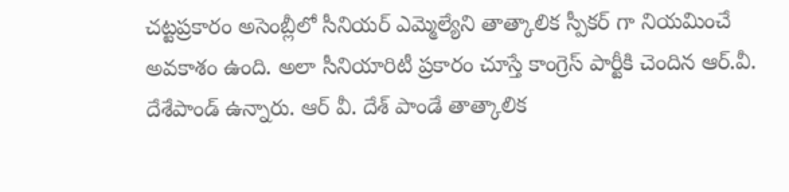చట్టప్రకారం అసెంబ్లీలో సీనియర్ ఎమ్మెల్యేని తాత్కాలిక స్పీకర్ గా నియమించే అవకాశం ఉంది. అలా సీనియారిటీ ప్రకారం చూస్తే కాంగ్రెస్ పార్టీకి చెందిన ఆర్.వీ. దేశేపాండ్ ఉన్నారు. ఆర్ వీ. దేశ్ పాండే తాత్కాలిక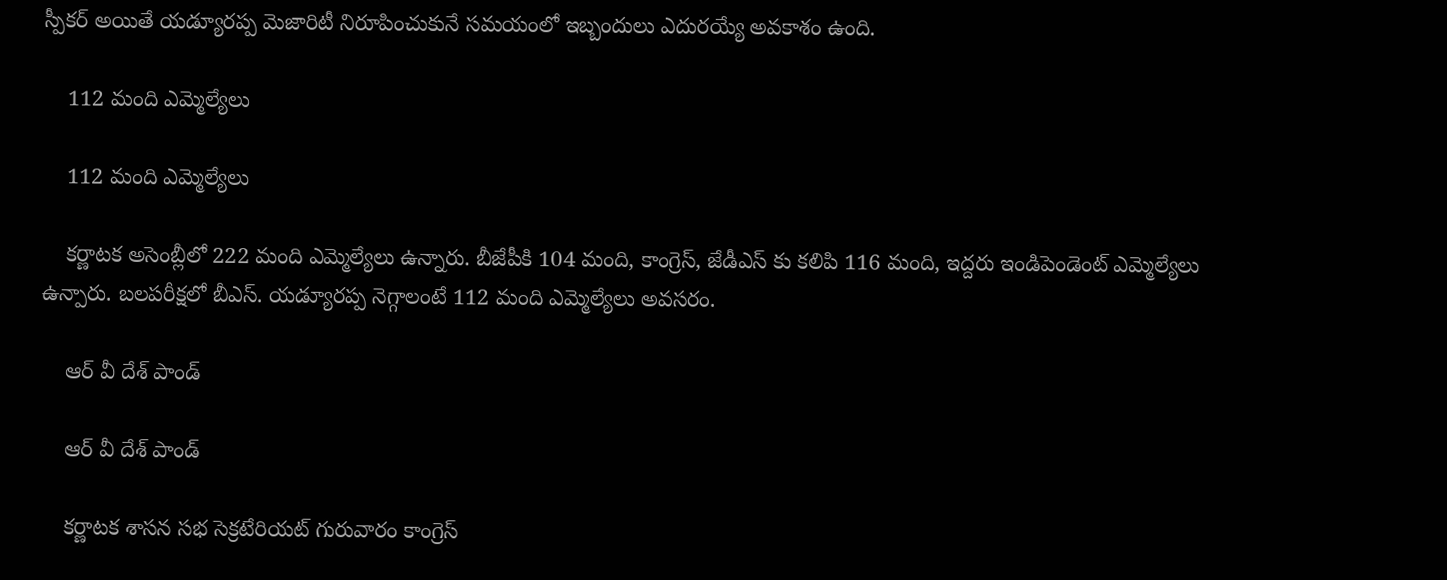స్పీకర్ అయితే యడ్యూరప్ప మెజారిటీ నిరూపించుకునే సమయంలో ఇబ్బందులు ఎదురయ్యే అవకాశం ఉంది.

    112 మంది ఎమ్మెల్యేలు

    112 మంది ఎమ్మెల్యేలు

    కర్ణాటక అసెంబ్లీలో 222 మంది ఎమ్మెల్యేలు ఉన్నారు. బీజేపీకి 104 మంది, కాంగ్రెస్, జేడీఎస్ కు కలిపి 116 మంది, ఇద్దరు ఇండిపెండెంట్ ఎమ్మెల్యేలు ఉన్పారు. బలపరీక్షలో బీఎస్. యడ్యూరప్ప నెగ్గాలంటే 112 మంది ఎమ్మెల్యేలు అవసరం.

    ఆర్ వీ దేశ్ పాండ్

    ఆర్ వీ దేశ్ పాండ్

    కర్ణాటక శాసన సభ సెక్రటేరియట్ గురువారం కాంగ్రెస్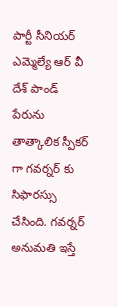పార్టీ సీనియర్ ఎమ్మెల్యే ఆర్ వీ దేశ్ పాండ్ పేరును తాత్కాలిక స్పీకర్ గా గవర్నర్ కు సిఫారస్సు చేసింది. గవర్నర్ అనుమతి ఇస్తే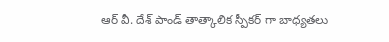ఆర్ వీ. దేశ్ పాండ్ తాత్కాలిక స్పీకర్ గా బాధ్యతలు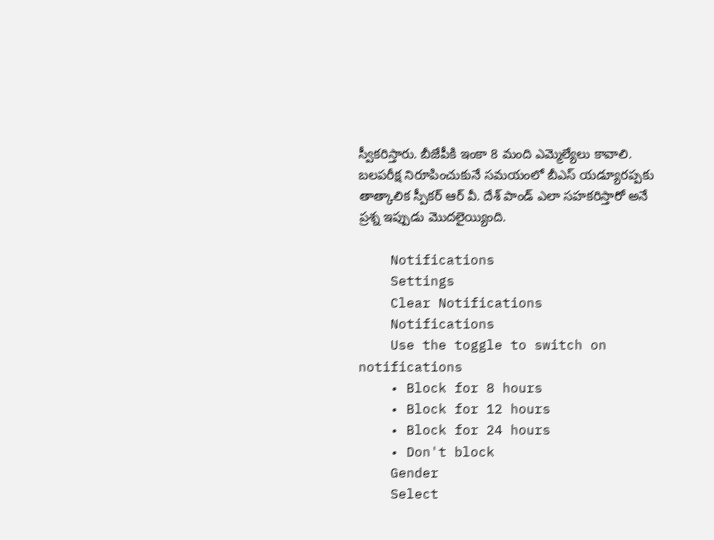స్వీకరిస్తారు. బీజేపీకి ఇంకా 8 మంది ఎమ్మెల్యేలు కావాలి. బలపరీక్ష నిరూపించుకునే సమయంలో బీఎస్ యడ్యూరప్పకు తాత్కాలిక స్పీకర్ ఆర్ వీ. దేశ్ పాండ్ ఎలా సహకరిస్తారో అనే ప్రశ్న ఇప్పుడు మొదలైయ్యింది.

    Notifications
    Settings
    Clear Notifications
    Notifications
    Use the toggle to switch on notifications
    • Block for 8 hours
    • Block for 12 hours
    • Block for 24 hours
    • Don't block
    Gender
    Select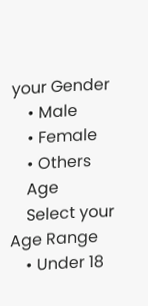your Gender
    • Male
    • Female
    • Others
    Age
    Select your Age Range
    • Under 18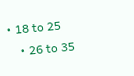• 18 to 25
    • 26 to 35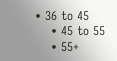• 36 to 45
    • 45 to 55
    • 55+